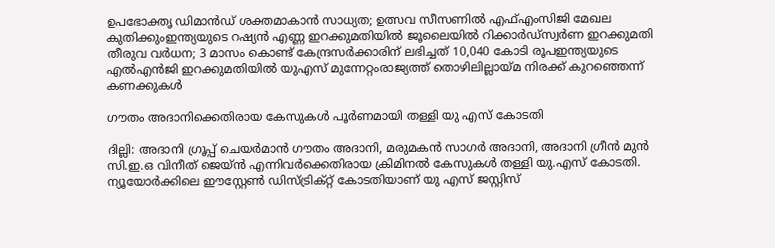ഉപഭോക്തൃ ഡിമാന്‍ഡ് ശക്തമാകാന്‍ സാധ്യത; ഉത്സവ സീസണില്‍ എഫ്എംസിജി മേഖല കുതിക്കുംഇന്ത്യയുടെ റഷ്യൻ എണ്ണ ഇറക്കുമതിയിൽ ജൂലൈയിൽ റിക്കാർഡ്സ്വര്‍ണ ഇറക്കുമതി തീരുവ വര്‍ധന; 3 മാസം കൊണ്ട് കേന്ദ്രസര്‍ക്കാരിന് ലഭിച്ചത് 10,040 കോടി രൂപഇന്ത്യയുടെ എൽഎൻജി ഇറക്കുമതിയില്‍ യുഎസ് മുന്നേറ്റംരാജ്യത്ത് തൊഴിലില്ലായ്മ നിരക്ക് കുറഞ്ഞെന്ന് കണക്കുകൾ

ഗൗതം അദാനിക്കെതിരായ കേസുകൾ പൂ‍‌ർണമായി തള്ളി യു എസ് കോടതി

ദില്ലി: അദാനി ഗ്രൂപ്പ് ചെയർമാൻ ഗൗതം അദാനി, മരുമകൻ സാഗർ അദാനി, അദാനി ഗ്രീൻ മുൻ സി.ഇ.ഒ വിനീത് ജെയ്ൻ എന്നിവർക്കെതിരായ ക്രിമിനൽ കേസുകൾ തള്ളി യു.എസ് കോടതി. ന്യൂയോർക്കിലെ ഈസ്റ്റേൺ ഡിസ്ട്രിക്റ്റ് കോടതിയാണ് യു എസ് ജസ്റ്റിസ്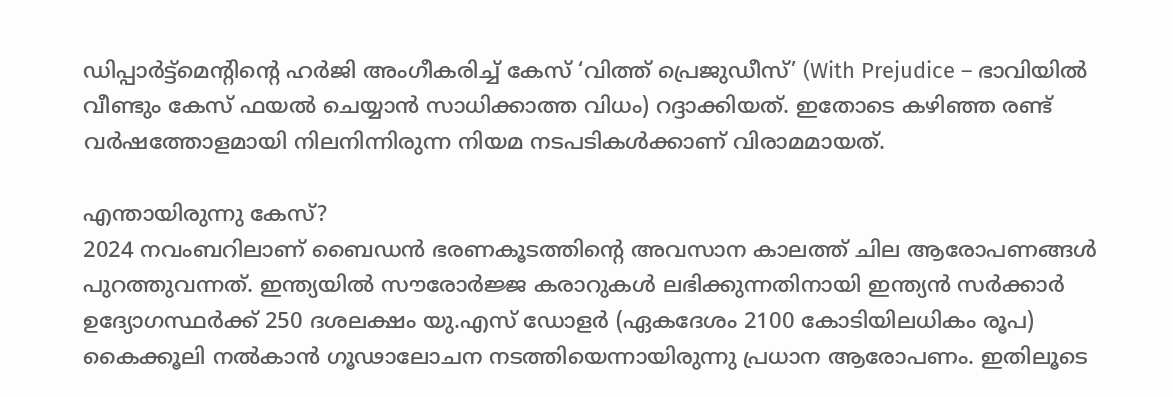ഡിപ്പാർട്ട്‌മെന്റിന്റെ ഹർജി അംഗീകരിച്ച് കേസ് ‘വിത്ത് പ്രെജുഡീസ്’ (With Prejudice – ഭാവിയിൽ വീണ്ടും കേസ് ഫയൽ ചെയ്യാൻ സാധിക്കാത്ത വിധം) റദ്ദാക്കിയത്. ഇതോടെ കഴിഞ്ഞ രണ്ട് വർഷത്തോളമായി നിലനിന്നിരുന്ന നിയമ നടപടികൾക്കാണ് വിരാമമായത്.

എന്തായിരുന്നു കേസ്?
2024 നവംബറിലാണ് ബൈഡൻ ഭരണകൂടത്തിന്റെ അവസാന കാലത്ത് ചില ആരോപണങ്ങൾ പുറത്തുവന്നത്. ഇന്ത്യയിൽ സൗരോർജ്ജ കരാറുകൾ ലഭിക്കുന്നതിനായി ഇന്ത്യൻ സർക്കാർ ഉദ്യോഗസ്ഥർക്ക് 250 ദശലക്ഷം യു.എസ് ഡോളർ (ഏകദേശം 2100 കോടിയിലധികം രൂപ) കൈക്കൂലി നൽകാൻ ഗൂഢാലോചന നടത്തിയെന്നായിരുന്നു പ്രധാന ആരോപണം. ഇതിലൂടെ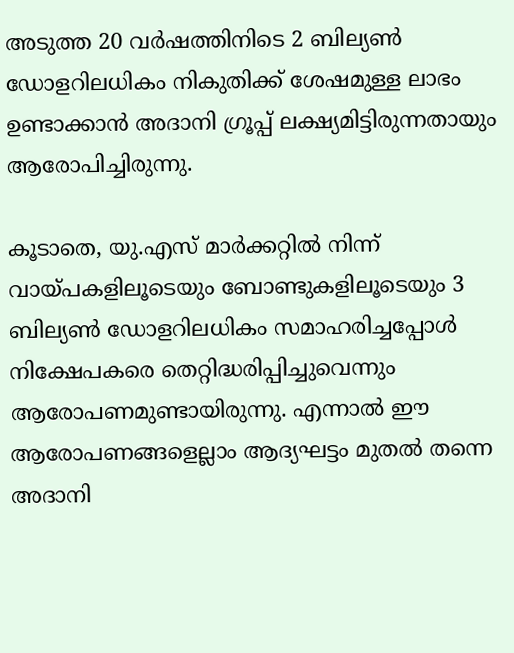അടുത്ത 20 വർഷത്തിനിടെ 2 ബില്യൺ ഡോളറിലധികം നികുതിക്ക് ശേഷമുള്ള ലാഭം ഉണ്ടാക്കാൻ അദാനി ഗ്രൂപ്പ് ലക്ഷ്യമിട്ടിരുന്നതായും ആരോപിച്ചിരുന്നു.

കൂടാതെ, യു.എസ് മാർക്കറ്റിൽ നിന്ന് വായ്പകളിലൂടെയും ബോണ്ടുകളിലൂടെയും 3 ബില്യൺ ഡോളറിലധികം സമാഹരിച്ചപ്പോൾ നിക്ഷേപകരെ തെറ്റിദ്ധരിപ്പിച്ചുവെന്നും ആരോപണമുണ്ടായിരുന്നു. എന്നാൽ ഈ ആരോപണങ്ങളെല്ലാം ആദ്യഘട്ടം മുതൽ തന്നെ അദാനി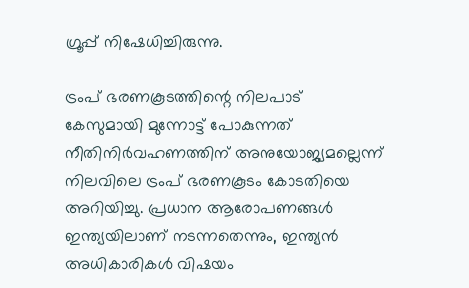ഗ്രൂപ്പ് നിഷേധിച്ചിരുന്നു.

ട്രംപ് ഭരണകൂടത്തിന്റെ നിലപാട്
കേസുമായി മുന്നോട്ട് പോകുന്നത് നീതിനിർവഹണത്തിന് അനുയോജ്യമല്ലെന്ന് നിലവിലെ ട്രംപ് ഭരണകൂടം കോടതിയെ അറിയിച്ചു. പ്രധാന ആരോപണങ്ങൾ ഇന്ത്യയിലാണ് നടന്നതെന്നും, ഇന്ത്യൻ അധികാരികൾ വിഷയം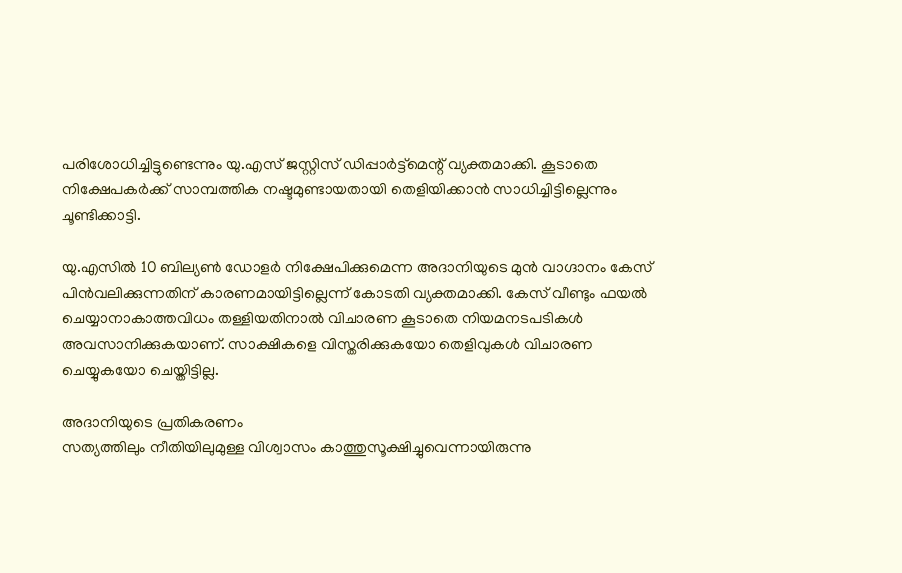പരിശോധിച്ചിട്ടുണ്ടെന്നും യു.എസ് ജസ്റ്റിസ് ഡിപ്പാർട്ട്‌മെന്റ് വ്യക്തമാക്കി. കൂടാതെ നിക്ഷേപകർക്ക് സാമ്പത്തിക നഷ്ടമുണ്ടായതായി തെളിയിക്കാൻ സാധിച്ചിട്ടില്ലെന്നും ചൂണ്ടിക്കാട്ടി.

യു.എസിൽ 10 ബില്യൺ ഡോളർ നിക്ഷേപിക്കുമെന്ന അദാനിയുടെ മുൻ വാഗ്ദാനം കേസ് പിൻവലിക്കുന്നതിന് കാരണമായിട്ടില്ലെന്ന് കോടതി വ്യക്തമാക്കി. കേസ് വീണ്ടും ഫയൽ ചെയ്യാനാകാത്തവിധം തള്ളിയതിനാൽ വിചാരണ കൂടാതെ നിയമനടപടികൾ അവസാനിക്കുകയാണ്. സാക്ഷികളെ വിസ്തരിക്കുകയോ തെളിവുകൾ വിചാരണ ചെയ്യുകയോ ചെയ്തിട്ടില്ല.

അദാനിയുടെ പ്രതികരണം
സത്യത്തിലും നീതിയിലുമുള്ള വിശ്വാസം കാത്തുസൂക്ഷിച്ചുവെന്നായിരുന്നു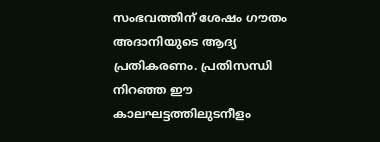സംഭവത്തിന് ശേഷം ഗൗതം അദാനിയുടെ ആദ്യ പ്രതികരണം. പ്രതിസന്ധി നിറഞ്ഞ ഈ കാലഘട്ടത്തിലുടനീളം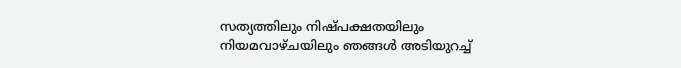സത്യത്തിലും നിഷ്പക്ഷതയിലും നിയമവാഴ്ചയിലും ഞങ്ങൾ അടിയുറച്ച്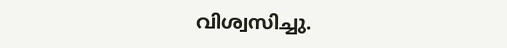വിശ്വസിച്ചു.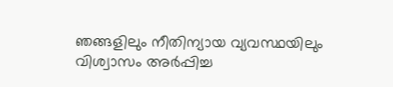ഞങ്ങളിലും നീതിന്യായ വ്യവസ്ഥയിലും വിശ്വാസം അർപ്പിച്ച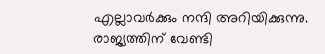എല്ലാവർക്കും നന്ദി അറിയിക്കുന്നു. രാജ്യത്തിന് വേണ്ടി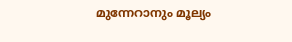മുന്നേറാനും മൂല്യം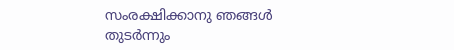സംരക്ഷിക്കാനു ഞങ്ങൾ തുടർന്നും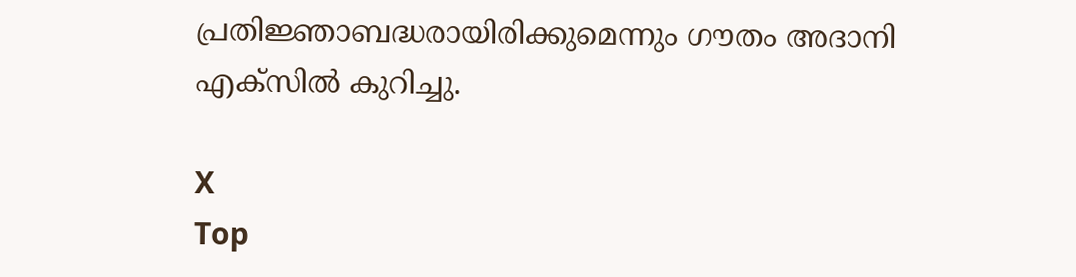പ്രതിജ്ഞാബദ്ധരായിരിക്കുമെന്നും ഗൗതം അദാനി എക്സിൽ കുറിച്ചു.

X
Top